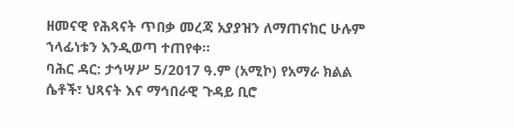ዘመናዊ የሕጻናት ጥበቃ መረጃ አያያዝን ለማጠናከር ሁሉም ኀላፊነቱን እንዲወጣ ተጠየቀ።
ባሕር ዳር: ታኅሣሥ 5/2017 ዓ.ም (አሚኮ) የአማራ ክልል ሴቶች፣ ህጻናት እና ማኅበራዊ ጉዳይ ቢሮ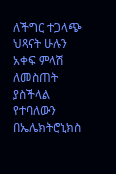ለችግር ተጋላጭ ህጻናት ሁሉን አቀፍ ምላሽ ለመስጠት ያስችላል የተባለውን በኤሌክትሮኒክስ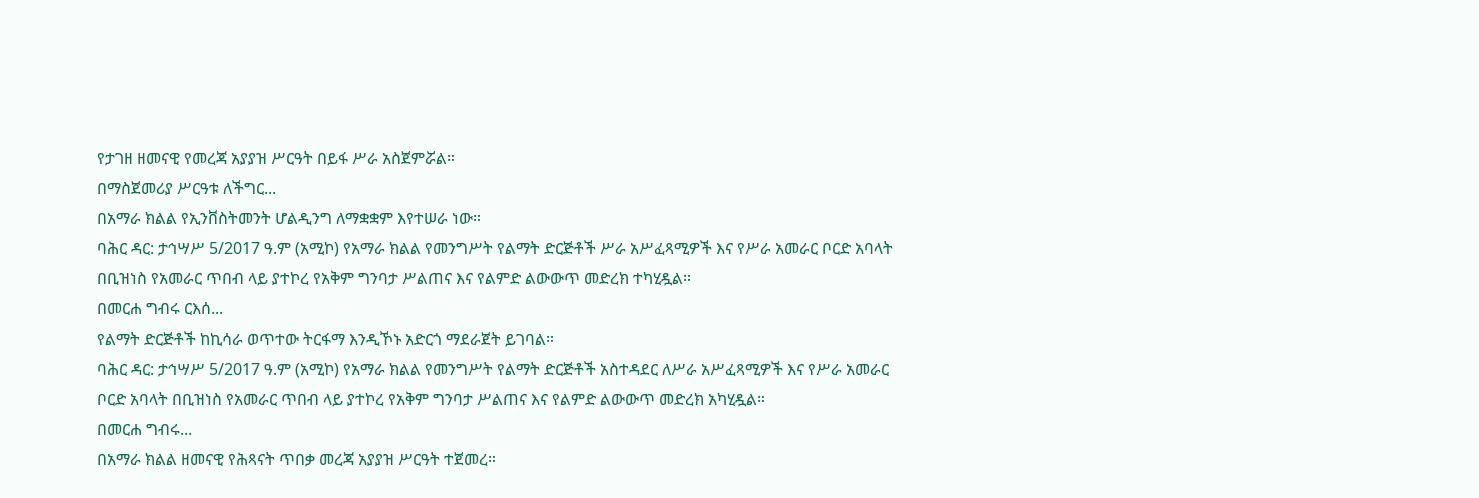የታገዘ ዘመናዊ የመረጃ አያያዝ ሥርዓት በይፋ ሥራ አስጀምሯል።
በማስጀመሪያ ሥርዓቱ ለችግር...
በአማራ ክልል የኢንቨስትመንት ሆልዲንግ ለማቋቋም እየተሠራ ነው።
ባሕር ዳር: ታኅሣሥ 5/2017 ዓ.ም (አሚኮ) የአማራ ክልል የመንግሥት የልማት ድርጅቶች ሥራ አሥፈጻሚዎች እና የሥራ አመራር ቦርድ አባላት በቢዝነስ የአመራር ጥበብ ላይ ያተኮረ የአቅም ግንባታ ሥልጠና እና የልምድ ልውውጥ መድረክ ተካሂዷል።
በመርሐ ግብሩ ርእሰ...
የልማት ድርጅቶች ከኪሳራ ወጥተው ትርፋማ እንዲኾኑ አድርጎ ማደራጀት ይገባል።
ባሕር ዳር: ታኅሣሥ 5/2017 ዓ.ም (አሚኮ) የአማራ ክልል የመንግሥት የልማት ድርጅቶች አስተዳደር ለሥራ አሥፈጻሚዎች እና የሥራ አመራር ቦርድ አባላት በቢዝነስ የአመራር ጥበብ ላይ ያተኮረ የአቅም ግንባታ ሥልጠና እና የልምድ ልውውጥ መድረክ አካሂዷል።
በመርሐ ግብሩ...
በአማራ ክልል ዘመናዊ የሕጻናት ጥበቃ መረጃ አያያዝ ሥርዓት ተጀመረ።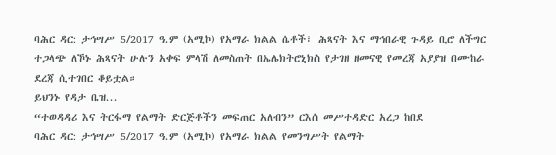ባሕር ዳር: ታኅሣሥ 5/2017 ዓ.ም (አሚኮ) የአማራ ክልል ሴቶች፣ ሕጻናት እና ማኅበራዊ ጉዳይ ቢሮ ለችግር ተጋላጭ ለኾኑ ሕጻናት ሁሉን አቀፍ ምላሽ ለመስጠት በኤሌክትሮኒክስ የታገዘ ዘመናዊ የመረጃ አያያዝ በሙከራ ደረጃ ሲተገበር ቆይቷል።
ይህንኑ የዳታ ቤዝ...
“ተወዳዳሪ እና ትርፋማ የልማት ድርጅቶችን መፍጠር አለብን” ርእሰ መሥተዳድር አረጋ ከበደ
ባሕር ዳር: ታኅሣሥ 5/2017 ዓ.ም (አሚኮ) የአማራ ክልል የመንግሥት የልማት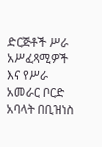ድርጅቶች ሥራ አሥፈጻሚዎች እና የሥራ አመራር ቦርድ አባላት በቢዝነስ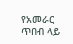የአመራር ጥበብ ላይ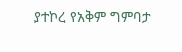ያተኮረ የአቅም ግምባታ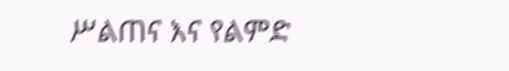ሥልጠና እና የልምድ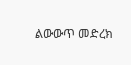ልውውጥ መድረክ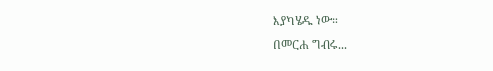እያካሄዱ ነው።
በመርሐ ግብሩ...